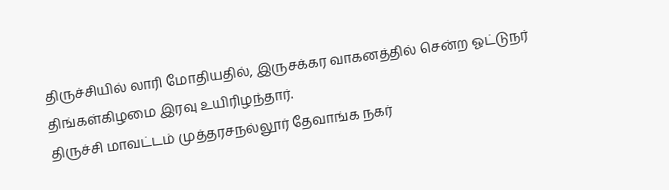திருச்சியில் லாரி மோதியதில், இருசக்கர வாகனத்தில் சென்ற ஓட்டுநர் திங்கள்கிழமை இரவு உயிரிழந்தார்.
திருச்சி மாவட்டம் முத்தரசநல்லூர் தேவாங்க நகர்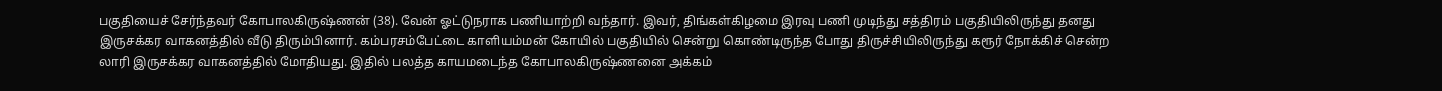பகுதியைச் சேர்ந்தவர் கோபாலகிருஷ்ணன் (38). வேன் ஓட்டுநராக பணியாற்றி வந்தார். இவர், திங்கள்கிழமை இரவு பணி முடிந்து சத்திரம் பகுதியிலிருந்து தனது இருசக்கர வாகனத்தில் வீடு திரும்பினார். கம்பரசம்பேட்டை காளியம்மன் கோயில் பகுதியில் சென்று கொண்டிருந்த போது திருச்சியிலிருந்து கரூர் நோக்கிச் சென்ற லாரி இருசக்கர வாகனத்தில் மோதியது. இதில் பலத்த காயமடைந்த கோபாலகிருஷ்ணனை அக்கம்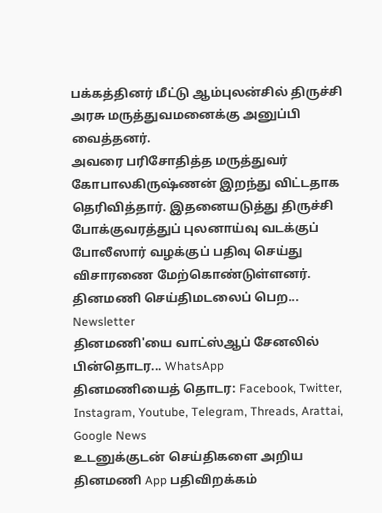பக்கத்தினர் மீட்டு ஆம்புலன்சில் திருச்சி அரசு மருத்துவமனைக்கு அனுப்பி வைத்தனர்.
அவரை பரிசோதித்த மருத்துவர் கோபாலகிருஷ்ணன் இறந்து விட்டதாக தெரிவித்தார். இதனையடுத்து திருச்சி போக்குவரத்துப் புலனாய்வு வடக்குப் போலீஸார் வழக்குப் பதிவு செய்து விசாரணை மேற்கொண்டுள்ளனர்.
தினமணி செய்திமடலைப் பெற... Newsletter
தினமணி'யை வாட்ஸ்ஆப் சேனலில் பின்தொடர... WhatsApp
தினமணியைத் தொடர: Facebook, Twitter, Instagram, Youtube, Telegram, Threads, Arattai, Google News
உடனுக்குடன் செய்திகளை அறிய தினமணி App பதிவிறக்கம்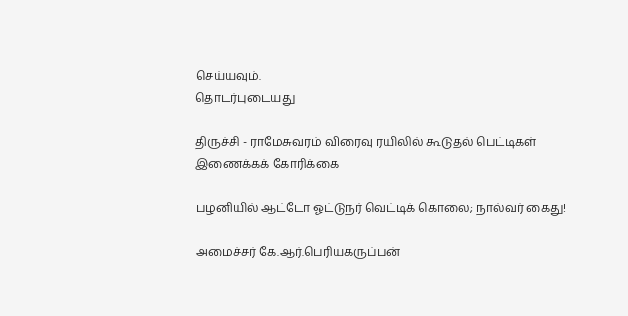செய்யவும்.
தொடர்புடையது

திருச்சி - ராமேசுவரம் விரைவு ரயிலில் கூடுதல் பெட்டிகள் இணைக்கக் கோரிக்கை

பழனியில் ஆட்டோ ஓட்டுநர் வெட்டிக் கொலை; நால்வர் கைது!

அமைச்சர் கே.ஆர்.பெரியகருப்பன்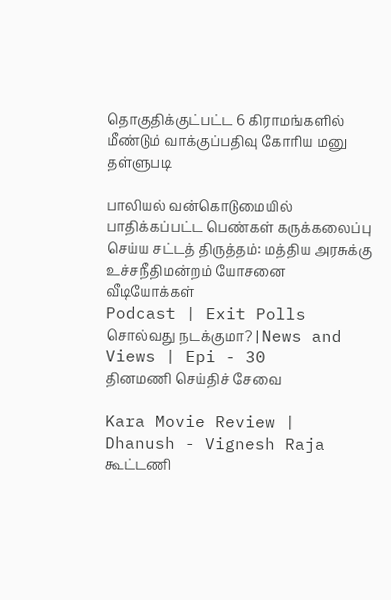தொகுதிக்குட்பட்ட 6 கிராமங்களில் மீண்டும் வாக்குப்பதிவு கோரிய மனு தள்ளுபடி

பாலியல் வன்கொடுமையில் பாதிக்கப்பட்ட பெண்கள் கருக்கலைப்பு செய்ய சட்டத் திருத்தம்: மத்திய அரசுக்கு உச்சநீதிமன்றம் யோசனை
வீடியோக்கள்
Podcast | Exit Polls சொல்வது நடக்குமா? | News and Views | Epi - 30
தினமணி செய்திச் சேவை

Kara Movie Review | Dhanush - Vignesh Raja கூட்டணி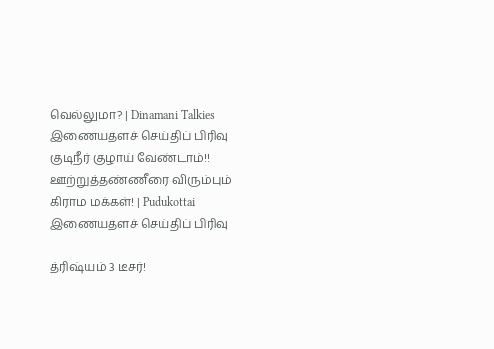வெல்லுமா? | Dinamani Talkies
இணையதளச் செய்திப் பிரிவு
குடிநீர் குழாய் வேண்டாம்!! ஊற்றுத்தண்ணீரை விரும்பும் கிராம மக்கள்! | Pudukottai
இணையதளச் செய்திப் பிரிவு

த்ரிஷ்யம் 3 டீசர்!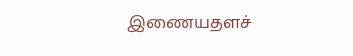இணையதளச்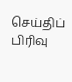செய்திப் பிரிவு